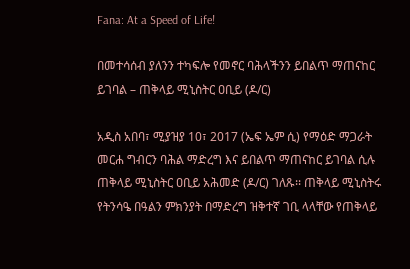Fana: At a Speed of Life!

በመተሳሰብ ያለንን ተካፍሎ የመኖር ባሕላችንን ይበልጥ ማጠናከር ይገባል – ጠቅላይ ሚኒስትር ዐቢይ (ዶ/ር)

አዲስ አበባ፣ ሚያዝያ 10፣ 2017 (ኤፍ ኤም ሲ) የማዕድ ማጋራት መርሐ ግብርን ባሕል ማድረግ እና ይበልጥ ማጠናከር ይገባል ሲሉ ጠቅላይ ሚኒስትር ዐቢይ አሕመድ (ዶ/ር) ገለጹ፡፡ ጠቅላይ ሚኒስትሩ የትንሳዔ በዓልን ምክንያት በማድረግ ዝቅተኛ ገቢ ላላቸው የጠቅላይ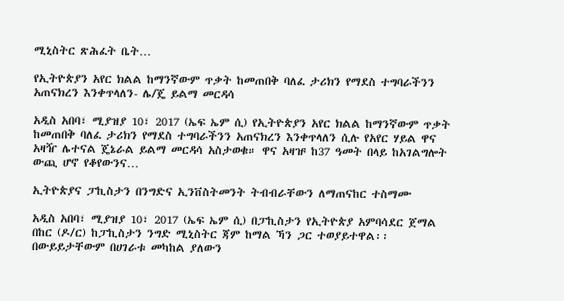ሚኒስትር ጽሕፈት ቤት…

የኢትዮጵያን አየር ክልል ከማንኛውም ጥቃት ከመጠበቅ ባለፈ ታሪክን የማደስ ተግባራችንን አጠናክረን እንቀጥላለን- ሌ/ጄ ይልማ መርዳሳ

አዲስ አበባ፣ ሚያዝያ 10፣ 2017 (ኤፍ ኤም ሲ) የኢትዮጵያን አየር ክልል ከማንኛውም ጥቃት ከመጠበቅ ባለፈ ታሪክን የማደስ ተግባራችንን አጠናክረን እንቀጥላለን ሲሉ የአየር ሃይል ዋና አዛዥ ሌተናል ጄኔራል ይልማ መርዳሳ አስታወቁ። ዋና አዛዡ ከ37 ዓመት በላይ ከአገልግሎት ውጪ ሆኖ የቆየውንና…

ኢትዮጵያና ፓኪስታን በንግድና ኢንቨስትመንት ትብብራቸውን ለማጠናከር ተስማሙ

አዲስ አበባ፣ ሚያዝያ 10፣ 2017 (ኤፍ ኤም ሲ) በፓኪስታን የኢትዮጵያ አምባሳደር ጀማል በከር (ዶ/ር) ከፓኪስታን ንግድ ሚኒስትር ጃም ከማል ኻን ጋር ተወያይተዋል፡፡ በውይይታቸውም በሀገራቱ መካከል ያለውን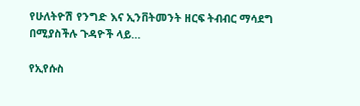የሁለትዮሽ የንግድ እና ኢንቨትመንት ዘርፍ ትብብር ማሳደግ በሚያስችሉ ጉዳዮች ላይ…

የኢየሱስ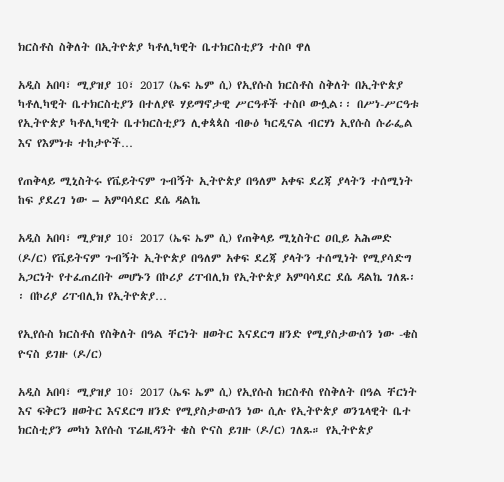ክርስቶስ ስቅለት በኢትዮጵያ ካቶሊካዊት ቤተክርስቲያን ተስቦ ዋለ

አዲስ አበባ፣ ሚያዝያ 10፣ 2017 (ኤፍ ኤም ሲ) የኢየሱስ ክርስቶስ ስቅለት በኢትዮጵያ ካቶሊካዊት ቤተክርስቲያን በተለያዩ ሃይማኖታዊ ሥርዓቶች ተስቦ ውሏል፡፡ በሥነ-ሥርዓቱ የኢትዮጵያ ካቶሊካዊት ቤተክርስቲያን ሊቀጳጳስ ብፁዕ ካርዲናል ብርሃነ ኢየሱስ ሱራፌል እና የእምነቱ ተከታዮች…

የጠቅላይ ሚኒስትሩ የቬይትናም ጉብኝት ኢትዮጵያ በዓለም አቀፍ ደረጃ ያላትን ተሰሚነት ከፍ ያደረገ ነው – አምባሳደር ደሴ ዳልኬ

አዲስ አበባ፣ ሚያዝያ 10፣ 2017 (ኤፍ ኤም ሲ) የጠቅላይ ሚኒስትር ዐቢይ አሕመድ (ዶ/ር) የቬይትናም ጉብኝት ኢትዮጵያ በዓለም አቀፍ ደረጃ ያላትን ተሰሚነት የሚያሳድግ አጋርነት የተፈጠረበት መሆኑን በኮሪያ ሪፐብሊክ የኢትዮጵያ አምባሳደር ደሴ ዳልኬ ገለጹ፡፡ በኮሪያ ሪፐብሊክ የኢትዮጵያ…

የኢየሱስ ክርስቶስ የስቅለት በዓል ቸርነት ዘወትር እናደርግ ዘንድ የሚያስታውሰን ነው -ቄስ ዮናስ ይገዙ (ዶ/ር)

አዲስ አበባ፣ ሚያዝያ 10፣ 2017 (ኤፍ ኤም ሲ) የኢየሱስ ክርስቶስ የስቅለት በዓል ቸርነት እና ፍቅርን ዘወትር እናደርግ ዘንድ የሚያስታውሰን ነው ሲሉ የኢትዮጵያ ወንጌላዊት ቤተ ክርስቲያን መካነ እየሱስ ፕሬዚዳንት ቄስ ዮናስ ይገዙ (ዶ/ር) ገለጹ። የኢትዮጵያ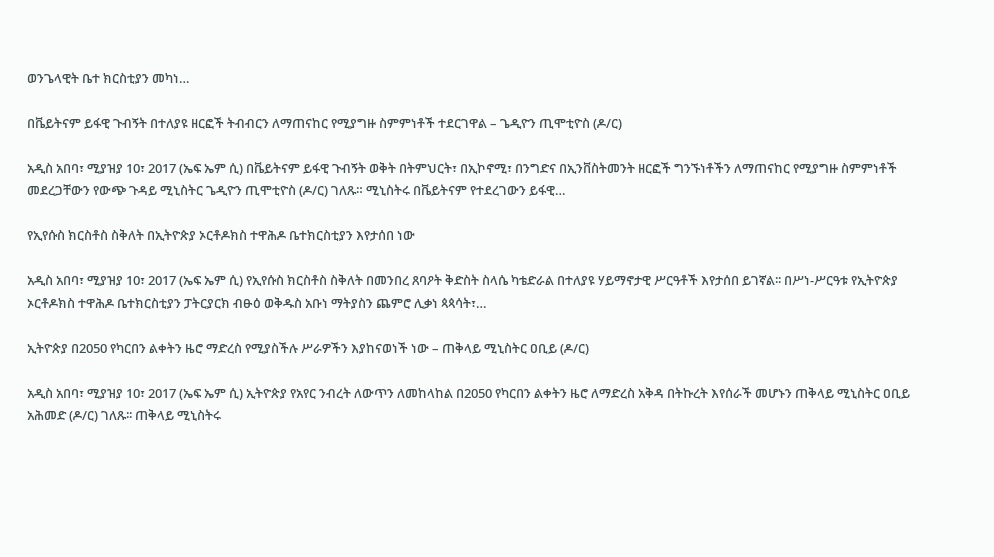ወንጌላዊት ቤተ ክርስቲያን መካነ…

በቬይትናም ይፋዊ ጉብኝት በተለያዩ ዘርፎች ትብብርን ለማጠናከር የሚያግዙ ስምምነቶች ተደርገዋል – ጌዲዮን ጢሞቲዮስ (ዶ/ር)

አዲስ አበባ፣ ሚያዝያ 10፣ 2017 (ኤፍ ኤም ሲ) በቬይትናም ይፋዊ ጉብኝት ወቅት በትምህርት፣ በኢኮኖሚ፣ በንግድና በኢንቨስትመንት ዘርፎች ግንኙነቶችን ለማጠናከር የሚያግዙ ስምምነቶች መደረጋቸውን የውጭ ጉዳይ ሚኒስትር ጌዲዮን ጢሞቲዮስ (ዶ/ር) ገለጹ። ሚኒስትሩ በቬይትናም የተደረገውን ይፋዊ…

የኢየሱስ ክርስቶስ ስቅለት በኢትዮጵያ ኦርቶዶክስ ተዋሕዶ ቤተክርስቲያን እየታሰበ ነው

አዲስ አበባ፣ ሚያዝያ 10፣ 2017 (ኤፍ ኤም ሲ) የኢየሱስ ክርስቶስ ስቅለት በመንበረ ጸባዖት ቅድስት ስላሴ ካቴድራል በተለያዩ ሃይማኖታዊ ሥርዓቶች እየታሰበ ይገኛል፡፡ በሥነ-ሥርዓቱ የኢትዮጵያ ኦርቶዶክስ ተዋሕዶ ቤተክርስቲያን ፓትርያርክ ብፁዕ ወቅዱስ አቡነ ማትያስን ጨምሮ ሊቃነ ጳጳሳት፣…

ኢትዮጵያ በ2050 የካርበን ልቀትን ዜሮ ማድረስ የሚያስችሉ ሥራዎችን እያከናወነች ነው – ጠቅላይ ሚኒስትር ዐቢይ (ዶ/ር)

አዲስ አበባ፣ ሚያዝያ 10፣ 2017 (ኤፍ ኤም ሲ) ኢትዮጵያ የአየር ንብረት ለውጥን ለመከላከል በ2050 የካርበን ልቀትን ዜሮ ለማድረስ አቅዳ በትኩረት እየሰራች መሆኑን ጠቅላይ ሚኒስትር ዐቢይ አሕመድ (ዶ/ር) ገለጹ፡፡ ጠቅላይ ሚኒስትሩ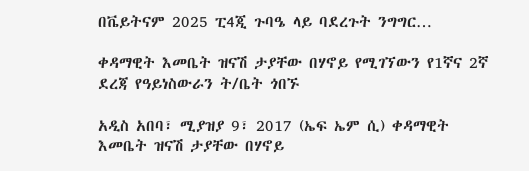በቬይትናም 2025 ፒ4ጂ ጉባዔ ላይ ባደረጉት ንግግር…

ቀዳማዊት እመቤት ዝናሽ ታያቸው በሃኖይ የሚገኘውን የ1ኛና 2ኛ ደረጃ የዓይነስውራን ት/ቤት ጎበኙ

አዲስ አበባ፣ ሚያዝያ 9፣ 2017 (ኤፍ ኤም ሲ) ቀዳማዊት እመቤት ዝናሽ ታያቸው በሃኖይ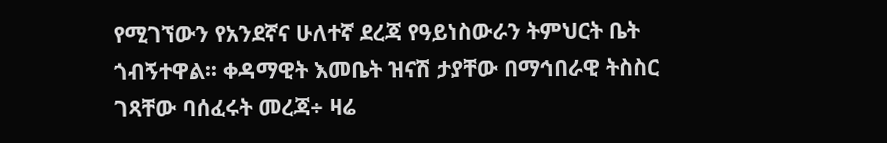የሚገኘውን የአንደኛና ሁለተኛ ደረጃ የዓይነስውራን ትምህርት ቤት ጎብኝተዋል፡፡ ቀዳማዊት እመቤት ዝናሽ ታያቸው በማኅበራዊ ትስስር ገጻቸው ባሰፈሩት መረጃ÷ ዛሬ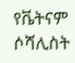የቬትናም ሶሻሊስት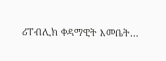ሪፐብሊክ ቀዳማዊት እመቤት…